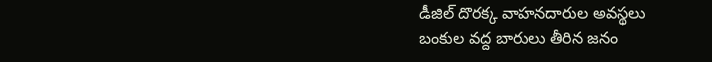డీజిల్ దొరక్క వాహనదారుల అవస్థలు
బంకుల వద్ద బారులు తీరిన జనం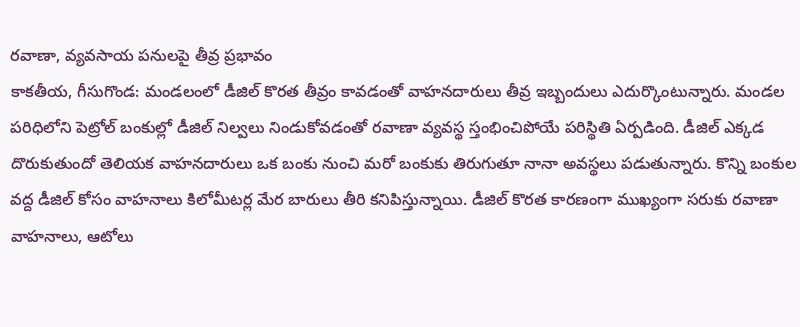రవాణా, వ్యవసాయ పనులపై తీవ్ర ప్రభావం
కాకతీయ, గీసుగొండ: మండలంలో డీజిల్ కొరత తీవ్రం కావడంతో వాహనదారులు తీవ్ర ఇబ్బందులు ఎదుర్కొంటున్నారు. మండల పరిధిలోని పెట్రోల్ బంకుల్లో డీజిల్ నిల్వలు నిండుకోవడంతో రవాణా వ్యవస్థ స్తంభించిపోయే పరిస్థితి ఏర్పడింది. డీజిల్ ఎక్కడ దొరుకుతుందో తెలియక వాహనదారులు ఒక బంకు నుంచి మరో బంకుకు తిరుగుతూ నానా అవస్థలు పడుతున్నారు. కొన్ని బంకుల వద్ద డీజిల్ కోసం వాహనాలు కిలోమీటర్ల మేర బారులు తీరి కనిపిస్తున్నాయి. డీజిల్ కొరత కారణంగా ముఖ్యంగా సరుకు రవాణా వాహనాలు, ఆటోలు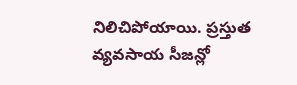నిలిచిపోయాయి. ప్రస్తుత వ్యవసాయ సీజన్లో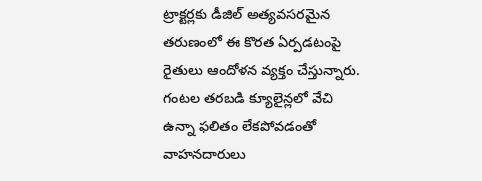ట్రాక్టర్లకు డీజిల్ అత్యవసరమైన తరుణంలో ఈ కొరత ఏర్పడటంపై రైతులు ఆందోళన వ్యక్తం చేస్తున్నారు. గంటల తరబడి క్యూలైన్లలో వేచి ఉన్నా ఫలితం లేకపోవడంతో వాహనదారులు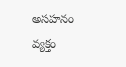అసహనం వ్యక్తం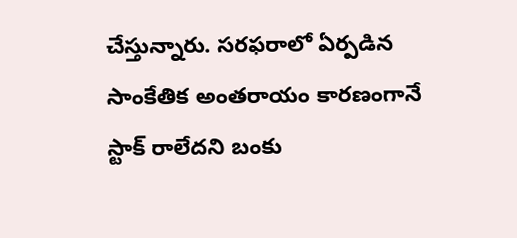చేస్తున్నారు. సరఫరాలో ఏర్పడిన సాంకేతిక అంతరాయం కారణంగానే స్టాక్ రాలేదని బంకు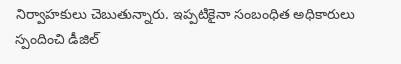నిర్వాహకులు చెబుతున్నారు. ఇప్పటికైనా సంబంధిత అధికారులు స్పందించి డీజిల్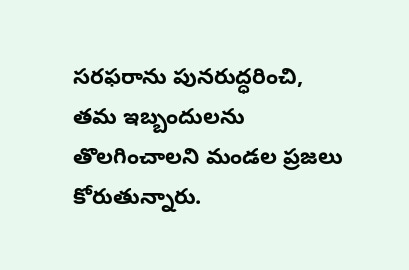సరఫరాను పునరుద్ధరించి, తమ ఇబ్బందులను తొలగించాలని మండల ప్రజలు కోరుతున్నారు.